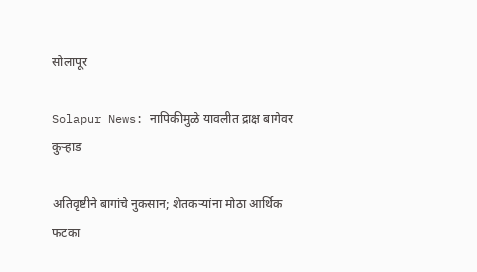सोलापूर

Solapur News: नापिकीमुळे यावलीत द्राक्ष बागेवर कुऱ्हाड

अतिवृष्टीने बागांचे नुकसान; शेतकऱ्यांना मोठा आर्थिक फटका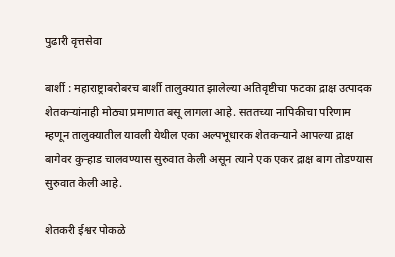पुढारी वृत्तसेवा

बार्शी : महाराष्ट्राबरोबरच बार्शी तालुक्यात झालेल्या अतिवृष्टीचा फटका द्राक्ष उत्पादक शेतकऱ्यांनाही मोठ्या प्रमाणात बसू लागला आहे. सततच्या नापिकीचा परिणाम म्हणून तालुक्यातील यावली येथील एका अल्पभूधारक शेतकऱ्याने आपल्या द्राक्ष बागेवर कुऱ्हाड चालवण्यास सुरुवात केली असून त्याने एक एकर द्राक्ष बाग तोडण्यास सुरुवात केली आहे.

शेतकरी ईश्वर पोकळे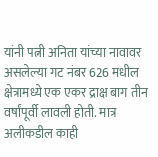यांनी पत्नी अनिता यांच्या नावावर असलेल्या गट नंबर 626 मधील क्षेत्रामध्ये एक एकर द्राक्ष बाग तीन वर्षांपूर्वी लावली होती. मात्र अलीकडील काही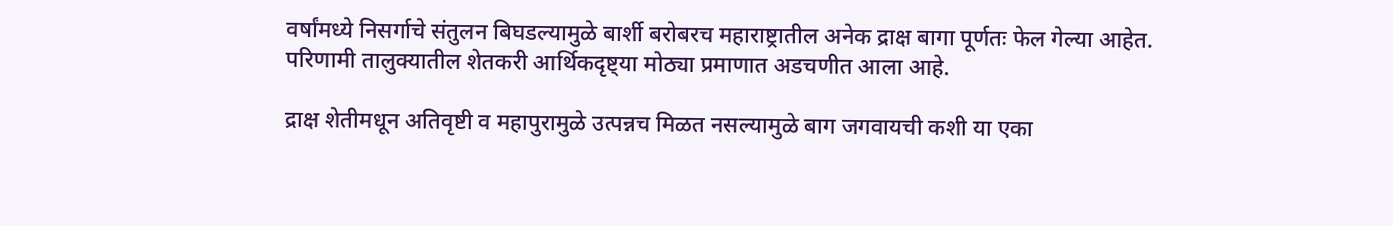वर्षांमध्ये निसर्गाचे संतुलन बिघडल्यामुळे बार्शी बरोबरच महाराष्ट्रातील अनेक द्राक्ष बागा पूर्णतः फेल गेल्या आहेत. परिणामी तालुक्यातील शेतकरी आर्थिकदृष्ट्या मोठ्या प्रमाणात अडचणीत आला आहे.

द्राक्ष शेतीमधून अतिवृष्टी व महापुरामुळे उत्पन्नच मिळत नसल्यामुळे बाग जगवायची कशी या एका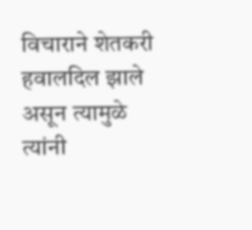विचाराने शेतकरी हवालदिल झाले असून त्यामुळे त्यांनी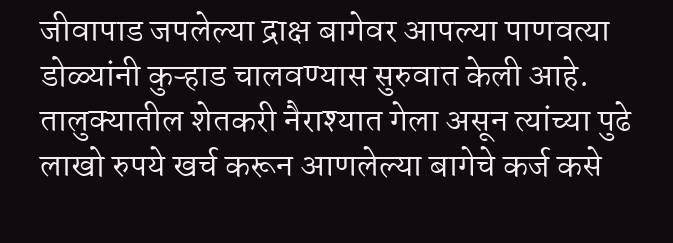जीवापाड जपलेल्या द्राक्ष बागेवर आपल्या पाणवत्या डोळ्यांनी कुऱ्हाड चालवण्यास सुरुवात केली आहे. तालुक्यातील शेतकरी नैराश्यात गेला असून त्यांच्या पुढे लाखो रुपये खर्च करून आणलेल्या बागेचे कर्ज कसे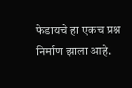फेडायचे हा एकच प्रश्न निर्माण झाला आहे.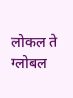लोकल ते ग्लोबल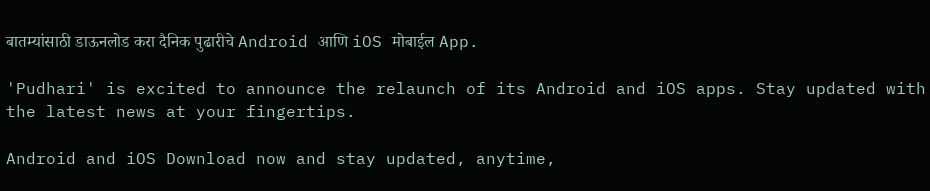बातम्यांसाठी डाऊनलोड करा दैनिक पुढारीचे Android आणि iOS मोबाईल App.

'Pudhari' is excited to announce the relaunch of its Android and iOS apps. Stay updated with the latest news at your fingertips.

Android and iOS Download now and stay updated, anytime,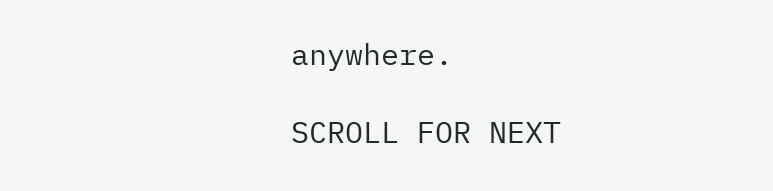anywhere.

SCROLL FOR NEXT